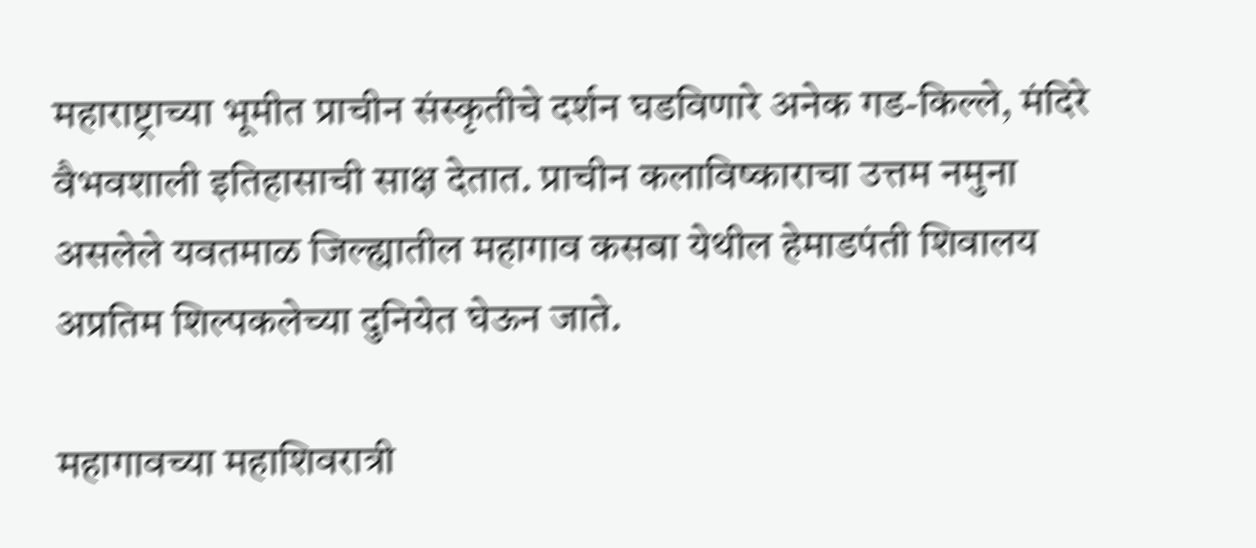महाराष्ट्राच्या भूमीत प्राचीन संस्कृतीचे दर्शन घडविणारे अनेक गड-किल्ले, मंदिरे वैभवशाली इतिहासाची साक्ष देतात. प्राचीन कलाविष्काराचा उत्तम नमुना असलेले यवतमाळ जिल्ह्यातील महागाव कसबा येथील हेमाडपंती शिवालय अप्रतिम शिल्पकलेच्या दुनियेत घेऊन जाते.

महागावच्या महाशिवरात्री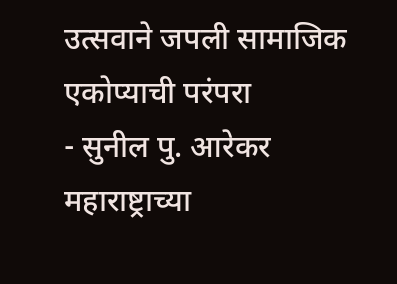उत्सवाने जपली सामाजिक एकोप्याची परंपरा
- सुनील पु. आरेकर
महाराष्ट्राच्या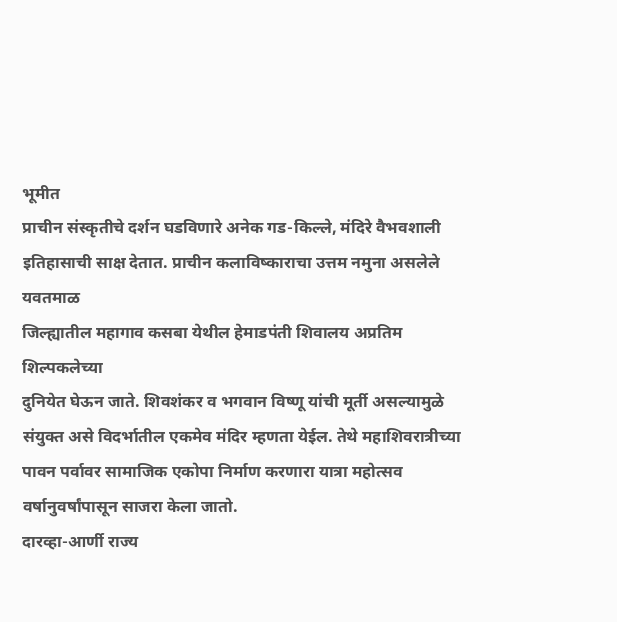भूमीत
प्राचीन संस्कृतीचे दर्शन घडविणारे अनेक गड-किल्ले, मंदिरे वैभवशाली
इतिहासाची साक्ष देतात. प्राचीन कलाविष्काराचा उत्तम नमुना असलेले यवतमाळ
जिल्ह्यातील महागाव कसबा येथील हेमाडपंती शिवालय अप्रतिम शिल्पकलेच्या
दुनियेत घेऊन जाते. शिवशंकर व भगवान विष्णू यांची मूर्ती असल्यामुळे
संयुक्त असे विदर्भातील एकमेव मंदिर म्हणता येईल. तेथे महाशिवरात्रीच्या
पावन पर्वावर सामाजिक एकोपा निर्माण करणारा यात्रा महोत्सव
वर्षानुवर्षांपासून साजरा केला जातो.
दारव्हा-आर्णी राज्य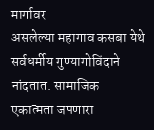मार्गावर
असलेल्या महागाव कसबा येथे सर्वधर्मीय गुण्यागोविंदाने नांदतात. सामाजिक
एकात्मता जपणारा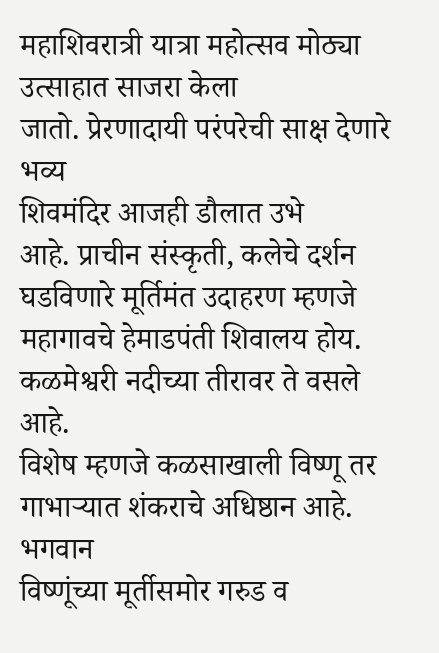महाशिवरात्री यात्रा महोत्सव मोठ्या उत्साहात साजरा केला
जातो. प्रेरणादायी परंपरेची साक्ष देणारे भव्य
शिवमंदिर आजही डौलात उभे
आहे. प्राचीन संस्कृती, कलेचे दर्शन घडविणारे मूर्तिमंत उदाहरण म्हणजे
महागावचे हेमाडपंती शिवालय होय. कळमेश्वरी नदीच्या तीरावर ते वसले आहे.
विशेष म्हणजे कळसाखाली विष्णू तर गाभाऱ्यात शंकराचे अधिष्ठान आहे. भगवान
विष्णूंच्या मूर्तीसमोर गरुड व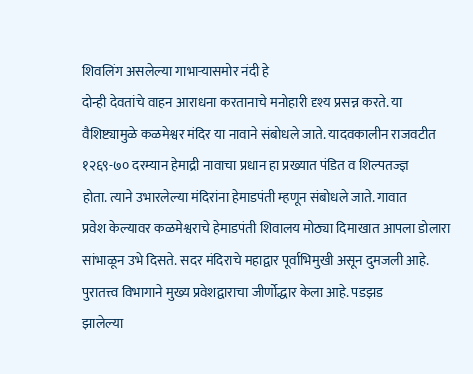शिवलिंग असलेल्या गाभाऱ्यासमोर नंदी हे
दोन्ही देवतांचे वाहन आराधना करतानाचे मनोहारी दृश्य प्रसन्न करते. या
वैशिष्ट्यामुळे कळमेश्वर मंदिर या नावाने संबोधले जाते. यादवकालीन राजवटीत
१२६९-७० दरम्यान हेमाद्री नावाचा प्रधान हा प्रख्यात पंडित व शिल्पतज्ज्ञ
होता. त्याने उभारलेल्या मंदिरांना हेमाडपंती म्हणून संबोधले जाते. गावात
प्रवेश केल्यावर कळमेश्वराचे हेमाडपंती शिवालय मोठ्या दिमाखात आपला डोलारा
सांभाळून उभे दिसते. सदर मंदिराचे महाद्वार पूर्वाभिमुखी असून दुमजली आहे.
पुरातत्त्व विभागाने मुख्य प्रवेशद्वाराचा जीर्णोद्धार केला आहे. पडझड
झालेल्या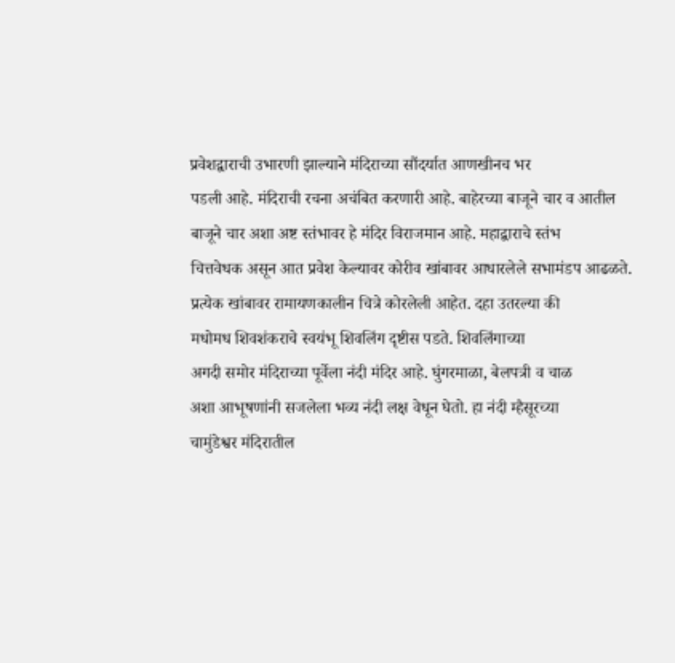प्रवेशद्वाराची उभारणी झाल्याने मंदिराच्या सौंदर्यात आणखीनच भर
पडली आहे. मंदिराची रचना अचंबित करणारी आहे. बाहेरच्या बाजूने चार व आतील
बाजूने चार अशा अष्ट स्तंभावर हे मंदिर विराजमान आहे. महाद्वाराचे स्तंभ
चित्तवेधक असून आत प्रवेश केल्यावर कोरीव खांबावर आधारलेले सभामंडप आढळते.
प्रत्येक खांबावर रामायणकालीन चित्रे कोरलेली आहेत. दहा उतरल्या की
मधोमध शिवशंकराचे स्वयंभू शिवलिंग दृष्टीस पडते. शिवलिंगाच्या
अगदी समोर मंदिराच्या पूर्वेला नंदी मंदिर आहे. घुंगरमाळा, बेलपत्री व चाळ
अशा आभूषणांनी सजलेला भव्य नंदी लक्ष वेधून घेतो. हा नंदी म्हैसूरच्या
चामुंडेश्वर मंदिरातील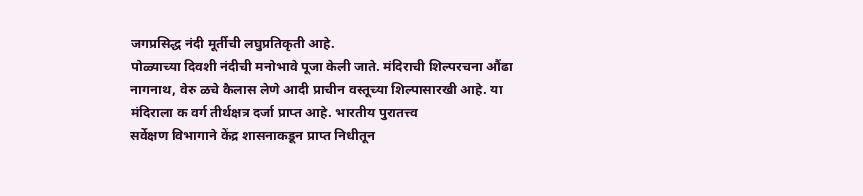जगप्रसिद्ध नंदी मूर्तीची लघुप्रतिकृती आहे.
पोळ्याच्या दिवशी नंदीची मनोभावे पूजा केली जाते. मंदिराची शिल्परचना औंढा
नागनाथ, वेरु ळचे कैलास लेणे आदी प्राचीन वस्तूच्या शिल्पासारखी आहे. या
मंदिराला क वर्ग तीर्थक्षत्र दर्जा प्राप्त आहे. भारतीय पुरातत्त्व
सर्वेक्षण विभागाने केंद्र शासनाकडून प्राप्त निधीतून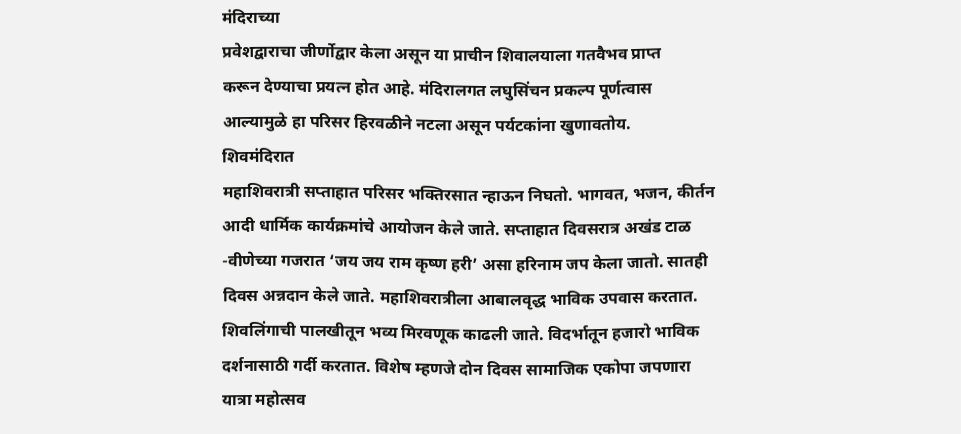मंदिराच्या
प्रवेशद्वाराचा जीर्णोद्वार केला असून या प्राचीन शिवालयाला गतवैभव प्राप्त
करून देण्याचा प्रयत्न होत आहे. मंदिरालगत लघुसिंचन प्रकल्प पूर्णत्वास
आल्यामुळे हा परिसर हिरवळीने नटला असून पर्यटकांना खुणावतोय.
शिवमंदिरात
महाशिवरात्री सप्ताहात परिसर भक्तिरसात न्हाऊन निघतो. भागवत, भजन, कीर्तन
आदी धार्मिक कार्यक्रमांचे आयोजन केले जाते. सप्ताहात दिवसरात्र अखंड टाळ
-वीणेच्या गजरात ‘जय जय राम कृष्ण हरी’ असा हरिनाम जप केला जातो. सातही
दिवस अन्नदान केले जाते. महाशिवरात्रीला आबालवृद्ध भाविक उपवास करतात.
शिवलिंगाची पालखीतून भव्य मिरवणूक काढली जाते. विदर्भातून हजारो भाविक
दर्शनासाठी गर्दी करतात. विशेष म्हणजे दोन दिवस सामाजिक एकोपा जपणारा
यात्रा महोत्सव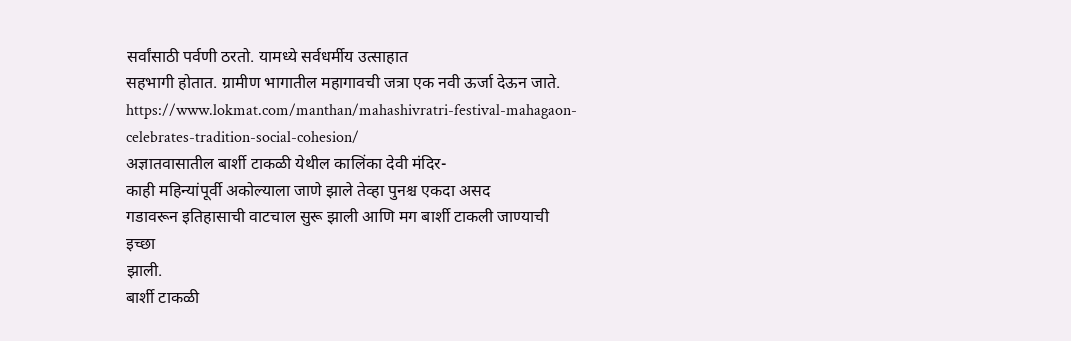सर्वांसाठी पर्वणी ठरतो. यामध्ये सर्वधर्मीय उत्साहात
सहभागी होतात. ग्रामीण भागातील महागावची जत्रा एक नवी ऊर्जा देऊन जाते.
https://www.lokmat.com/manthan/mahashivratri-festival-mahagaon-celebrates-tradition-social-cohesion/
अज्ञातवासातील बार्शी टाकळी येथील कालिंका देवी मंदिर-
काही महिन्यांपूर्वी अकोल्याला जाणे झाले तेव्हा पुनश्च एकदा असद
गडावरून इतिहासाची वाटचाल सुरू झाली आणि मग बार्शी टाकली जाण्याची इच्छा
झाली.
बार्शी टाकळी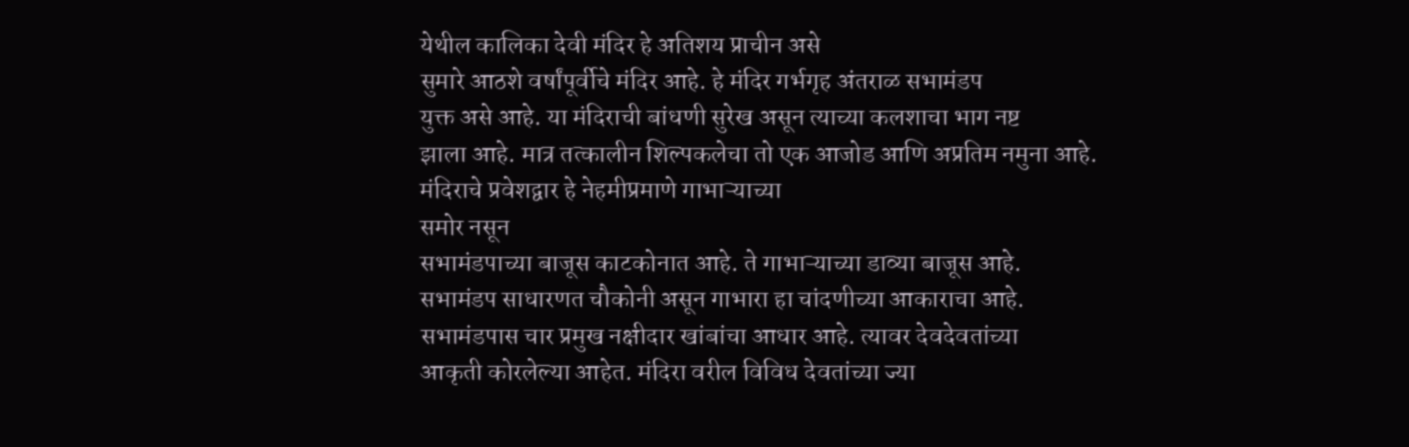येथील कालिका देवी मंदिर हे अतिशय प्राचीन असे
सुमारे आठशे वर्षांपूर्वीचे मंदिर आहे. हे मंदिर गर्भगृह अंतराळ सभामंडप
युक्त असे आहे. या मंदिराची बांधणी सुरेख असून त्याच्या कलशाचा भाग नष्ट
झाला आहे. मात्र तत्कालीन शिल्पकलेचा तो एक आजोड आणि अप्रतिम नमुना आहे.
मंदिराचे प्रवेशद्वार हे नेहमीप्रमाणे गाभाऱ्याच्या
समोर नसून
सभामंडपाच्या बाजूस काटकोनात आहे. ते गाभाऱ्याच्या डाव्या बाजूस आहे.
सभामंडप साधारणत चौकोनी असून गाभारा हा चांदणीच्या आकाराचा आहे.
सभामंडपास चार प्रमुख नक्षीदार खांबांचा आधार आहे. त्यावर देवदेवतांच्या
आकृती कोरलेल्या आहेत. मंदिरा वरील विविध देवतांच्या ज्या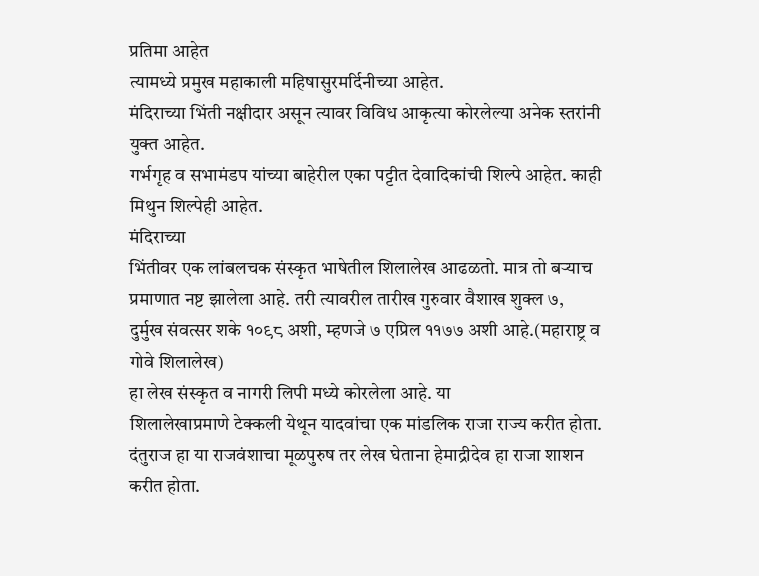प्रतिमा आहेत
त्यामध्ये प्रमुख महाकाली महिषासुरमर्दिनीच्या आहेत.
मंदिराच्या भिंती नक्षीदार असून त्यावर विविध आकृत्या कोरलेल्या अनेक स्तरांनी युक्त आहेत.
गर्भगृह व सभामंडप यांच्या बाहेरील एका पट्टीत देवादिकांची शिल्पे आहेत. काही मिथुन शिल्पेही आहेत.
मंदिराच्या
भिंतीवर एक लांबलचक संस्कृत भाषेतील शिलालेख आढळतो. मात्र तो बऱ्याच
प्रमाणात नष्ट झालेला आहे. तरी त्यावरील तारीख गुरुवार वैशाख शुक्ल ७,
दुर्मुख संवत्सर शके १०९८ अशी, म्हणजे ७ एप्रिल ११७७ अशी आहे.(महाराष्ट्र व
गोवे शिलालेख)
हा लेख संस्कृत व नागरी लिपी मध्ये कोरलेला आहे. या
शिलालेखाप्रमाणे टेक्कली येथून यादवांचा एक मांडलिक राजा राज्य करीत होता.
दंतुराज हा या राजवंशाचा मूळपुरुष तर लेख घेताना हेमाद्रीदेव हा राजा शाशन
करीत होता.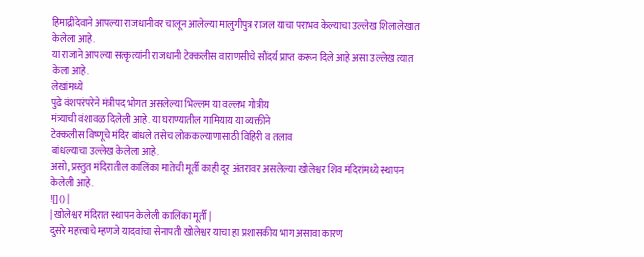हिमाद्रीदेवाने आपल्या राजधानीवर चालून आलेल्या मालुगीपुत्र राजल याचा पराभव केल्याचा उल्लेख शिलालेखात केलेला आहे.
या राजाने आपल्या सत्कृत्यांनी राजधानी टेक्कलीस वाराणसीचे सौंदर्य प्राप्त करून दिले आहे असा उल्लेख त्यात केला आहे.
लेखांमध्ये
पुढे वंशपरंपरेने मंत्रीपद भोगत असलेल्या भिल्लम या वल्लभ गोत्रीय
मंत्र्याची वंशावळ दिलेली आहे. या घराण्यातील गामियाय या व्यक्तीने
टेक्कलीस विष्णूचे मंदिर बांधले तसेच लोककल्याणासाठी विहिरी व तलाव
बांधल्याचा उल्लेख केलेला आहे.
असो, प्रस्तुत मंदिरातील कालिंका मातेची मूर्ती काही दूर अंतरावर असलेल्या खोलेश्वर शिव मंदिरांमध्ये स्थापन केलेली आहे.
![]() |
| खोलेश्वर मंदिरात स्थापन केलेली कालिंका मूर्ती |
दुसरे महत्त्वाचे म्हणजे यादवांचा सेनापती खोलेश्वर याचा हा प्रशासकीय भाग असावा कारण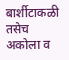बार्शीटाकळी तसेच अकोला व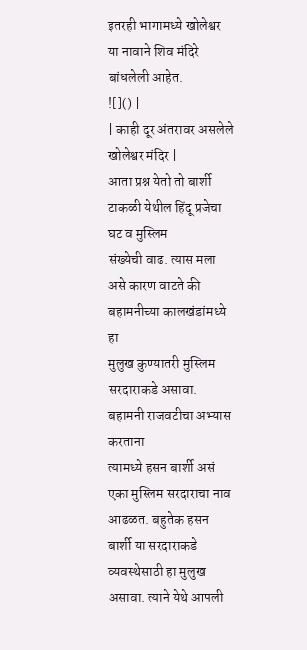इतरही भागामध्ये खोलेश्वर या नावाने शिव मंदिरे बांधलेली आहेत.
![]() |
| काही दूर अंतरावर असलेले खोलेश्वर मंदिर |
आता प्रश्न येतो तो बार्शी टाकळी येथील हिंदू प्रजेचा घट व मुस्लिम
संख्येची वाढ. त्यास मला असे कारण वाटते की बहामनीच्या कालखंडांमध्ये हा
मुलुख कुण्यातरी मुस्लिम सरदाराकडे असावा. बहामनी राजवटीचा अभ्यास करताना
त्यामध्ये हसन बार्शी असं एका मुस्लिम सरदाराचा नाव आढळत. बहुतेक हसन
बार्शी या सरदाराकडे व्यवस्थेसाठी हा मुलुख असावा. त्याने येथे आपली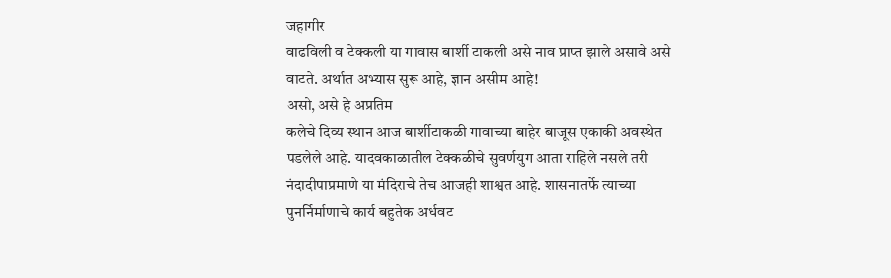जहागीर
वाढविली व टेक्कली या गावास बार्शी टाकली असे नाव प्राप्त झाले असावे असे
वाटते. अर्थात अभ्यास सुरू आहे, ज्ञान असीम आहे!
असो, असे हे अप्रतिम
कलेचे दिव्य स्थान आज बार्शीटाकळी गावाच्या बाहेर बाजूस एकाकी अवस्थेत
पडलेले आहे. यादवकाळातील टेक्कळीचे सुवर्णयुग आता राहिले नसले तरी
नंदादीपाप्रमाणे या मंदिराचे तेच आजही शाश्वत आहे. शासनातर्फे त्याच्या
पुनर्निर्माणाचे कार्य बहुतेक अर्धवट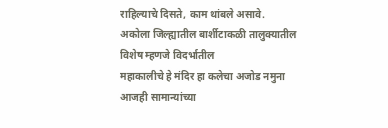राहिल्याचे दिसते, काम थांबले असावे.
अकोला जिल्ह्यातील बार्शीटाकळी तालुक्यातील विशेष म्हणजे विदर्भातील
महाकालीचे हे मंदिर हा कलेचा अजोड नमुना आजही सामान्यांच्या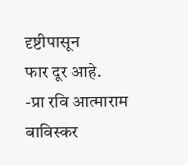दृष्टीपासून
फार दूर आहे.
-प्रा रवि आत्माराम बाविस्कर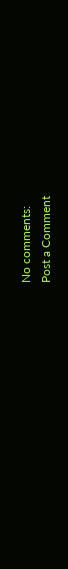No comments:
Post a Comment